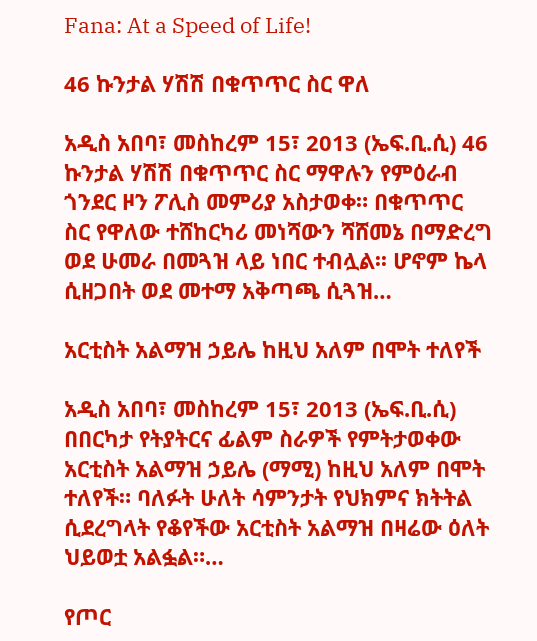Fana: At a Speed of Life!

46 ኩንታል ሃሽሽ በቁጥጥር ስር ዋለ

አዲስ አበባ፣ መስከረም 15፣ 2013 (ኤፍ.ቢ.ሲ) 46 ኩንታል ሃሽሽ በቁጥጥር ስር ማዋሉን የምዕራብ ጎንደር ዞን ፖሊስ መምሪያ አስታወቀ። በቁጥጥር ስር የዋለው ተሸከርካሪ መነሻውን ሻሸመኔ በማድረግ ወደ ሁመራ በመጓዝ ላይ ነበር ተብሏል፡፡ ሆኖም ኬላ ሲዘጋበት ወደ መተማ አቅጣጫ ሲጓዝ…

አርቲስት አልማዝ ኃይሌ ከዚህ አለም በሞት ተለየች

አዲስ አበባ፣ መስከረም 15፣ 2013 (ኤፍ.ቢ.ሲ) በበርካታ የትያትርና ፊልም ስራዎች የምትታወቀው አርቲስት አልማዝ ኃይሌ (ማሚ) ከዚህ አለም በሞት ተለየች። ባለፉት ሁለት ሳምንታት የህክምና ክትትል ሲደረግላት የቆየችው አርቲስት አልማዝ በዛሬው ዕለት ህይወቷ አልፏል።…

የጦር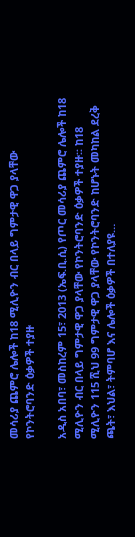መሳሪያ ጨምሮ ሌሎች ከ18 ሚሊዮን ብር በላይ ግምታዊ ዋጋ ያላቸው የኮንትሮባንድ ዕቃዎች ተያዙ

አዲስ አበባ፣ መስከረም 15፣ 2013 (ኤፍ.ቢ.ሲ) የጦር መሳሪያ ጨምሮ ሌሎች ከ18 ሚሊዮን ብር በላይ ግምታዊ ዋጋ ያላቸው የኮንትሮባንድ ዕቃዎች ተያዙ፡፡ ከ18 ሚሊዮን 115 ሺህ 99 ግምታዊ ዋጋ ያላቸው የኮንትሮባንድ ከሆኑት መካከል ደረቅ ጫት፣ እህል፣ ትምባሆ እና ሌሎች ዕቃዎች በተለያዩ…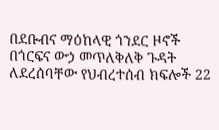በደቡብና ማዕከላዊ ጎንደር ዞኖች በጎርፍና ውኃ መጥለቅለቅ ጉዳት ለደረሰባቸው የህብረተሰብ ክፍሎች 22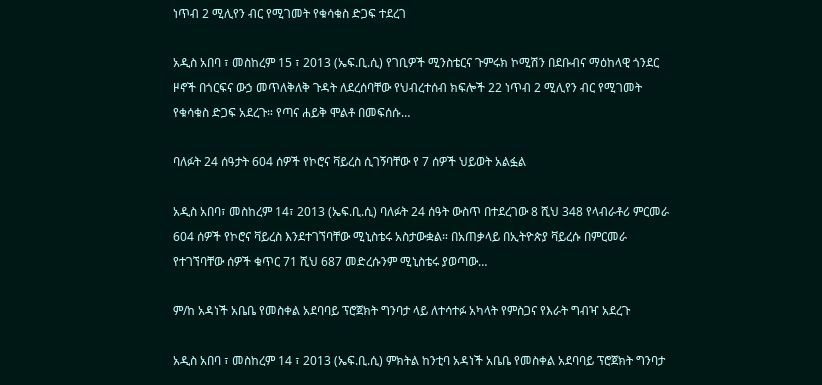ነጥብ 2 ሚሊየን ብር የሚገመት የቁሳቁስ ድጋፍ ተደረገ

አዲስ አበባ ፣ መስከረም 15 ፣ 2013 (ኤፍ.ቢ.ሲ) የገቢዎች ሚንስቴርና ጉምሩክ ኮሚሽን በደቡብና ማዕከላዊ ጎንደር ዞኖች በጎርፍና ውኃ መጥለቅለቅ ጉዳት ለደረሰባቸው የህብረተሰብ ክፍሎች 22 ነጥብ 2 ሚሊየን ብር የሚገመት የቁሳቁስ ድጋፍ አደረጉ። የጣና ሐይቅ ሞልቶ በመፍሰሱ…

ባለፉት 24 ሰዓታት 604 ሰዎች የኮሮና ቫይረስ ሲገኝባቸው የ 7 ሰዎች ህይወት አልፏል

አዲስ አበባ፣ መስከረም 14፣ 2013 (ኤፍ.ቢ.ሲ) ባለፉት 24 ሰዓት ውስጥ በተደረገው 8 ሺህ 348 የላብራቶሪ ምርመራ 604 ሰዎች የኮሮና ቫይረስ እንደተገኘባቸው ሚኒስቴሩ አስታውቋል። በአጠቃላይ በኢትዮጵያ ቫይረሱ በምርመራ የተገኘባቸው ሰዎች ቁጥር 71 ሺህ 687 መድረሱንም ሚኒስቴሩ ያወጣው…

ም/ከ አዳነች አቤቤ የመስቀል አደባባይ ፕሮጀክት ግንባታ ላይ ለተሳተፉ አካላት የምስጋና የእራት ግብዣ አደረጉ

አዲስ አበባ ፣ መስከረም 14 ፣ 2013 (ኤፍ.ቢ.ሲ) ምክትል ከንቲባ አዳነች አቤቤ የመስቀል አደባባይ ፕሮጀክት ግንባታ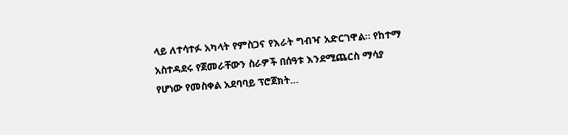ላይ ለተሳተፉ አካላት የምስጋና የእራት ግብዣ አድርገዋል። የከተማ አስተዳደሩ የጀመራቸውን ስራዎች በሰዓቱ እንደሚጨርስ ማሳያ የሆነው የመስቀል አደባባይ ፕሮጀክት…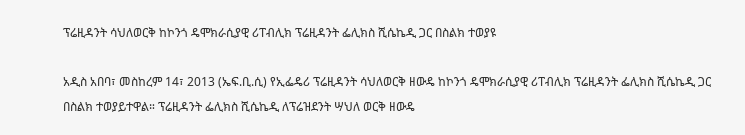ፕሬዚዳንት ሳህለወርቅ ከኮንጎ ዴሞክራሲያዊ ሪፐብሊክ ፕሬዚዳንት ፌሊክስ ሺሴኬዲ ጋር በስልክ ተወያዩ

አዲስ አበባ፣ መስከረም 14፣ 2013 (ኤፍ.ቢ.ሲ) የኢፌዴሪ ፕሬዚዳንት ሳህለወርቅ ዘውዴ ከኮንጎ ዴሞክራሲያዊ ሪፐብሊክ ፕሬዚዳንት ፌሊክስ ሺሴኬዲ ጋር በስልክ ተወያይተዋል። ፕሬዚዳንት ፌሊክስ ሺሴኬዲ ለፕሬዝደንት ሣህለ ወርቅ ዘውዴ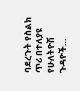ባደረጉት የስልክ ጥሪ በተለያዩ የሁለትዮሽ ጉዳዮች…